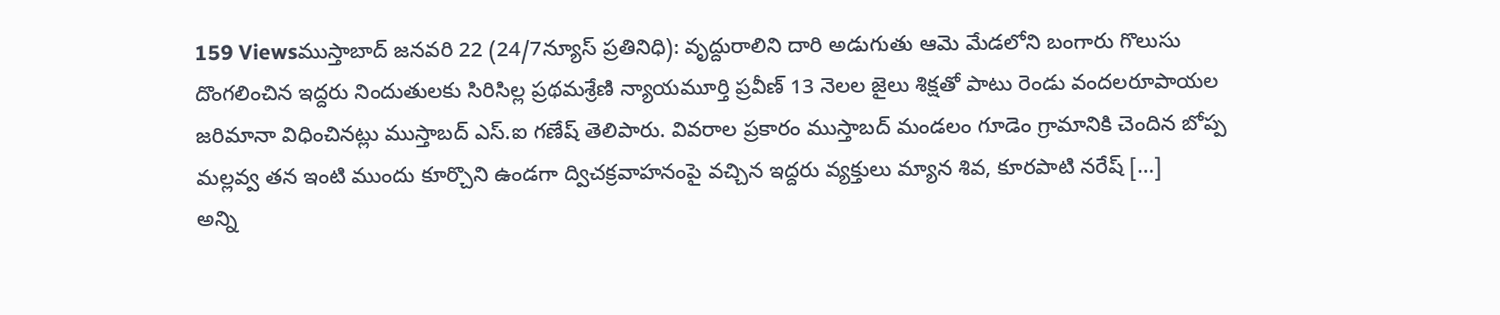159 Viewsముస్తాబాద్ జనవరి 22 (24/7న్యూస్ ప్రతినిధి): వృద్దురాలిని దారి అడుగుతు ఆమె మేడలోని బంగారు గొలుసు దొంగలించిన ఇద్దరు నిందుతులకు సిరిసిల్ల ప్రథమశ్రేణి న్యాయమూర్తి ప్రవీణ్ 13 నెలల జైలు శిక్షతో పాటు రెండు వందలరూపాయల జరిమానా విధించినట్లు ముస్తాబద్ ఎస్.ఐ గణేష్ తెలిపారు. వివరాల ప్రకారం ముస్తాబద్ మండలం గూడెం గ్రామానికి చెందిన బోప్ప మల్లవ్వ తన ఇంటి ముందు కూర్చొని ఉండగా ద్విచక్రవాహనంపై వచ్చిన ఇద్దరు వ్యక్తులు మ్యాన శివ, కూరపాటి నరేష్ […]
అన్ని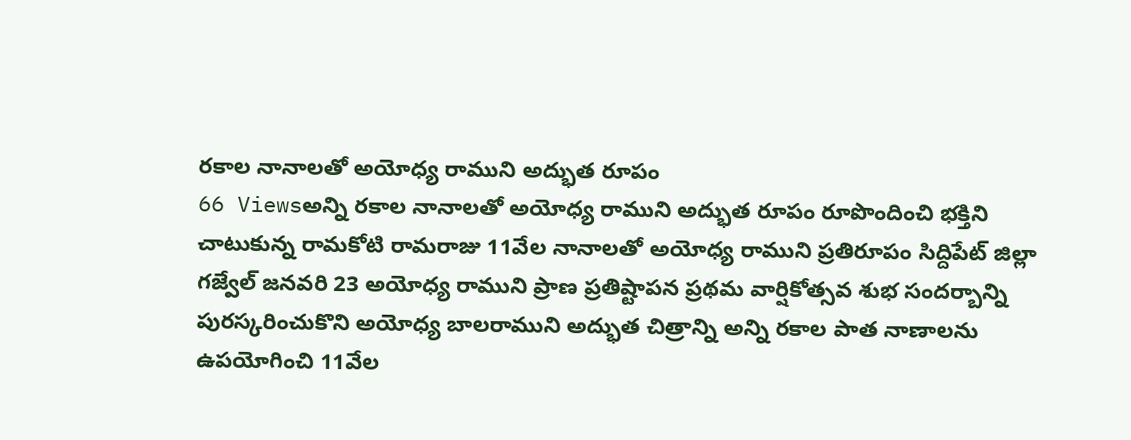రకాల నానాలతో అయోధ్య రాముని అద్భుత రూపం
66 Viewsఅన్ని రకాల నానాలతో అయోధ్య రాముని అద్భుత రూపం రూపొందించి భక్తిని చాటుకున్న రామకోటి రామరాజు 11వేల నానాలతో అయోధ్య రాముని ప్రతిరూపం సిద్దిపేట్ జిల్లా గజ్వేల్ జనవరి 23 అయోధ్య రాముని ప్రాణ ప్రతిష్టాపన ప్రథమ వార్షికోత్సవ శుభ సందర్బాన్ని పురస్కరించుకొని అయోధ్య బాలరాముని అద్భుత చిత్రాన్ని అన్ని రకాల పాత నాణాలను ఉపయోగించి 11వేల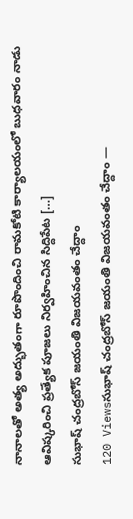నానాలతో అత్య అద్భుతంగా రూపొందించి రామకోటి కార్యాలయంలో బుధవారం నాడు ఆవిష్కరించి ప్రత్యేక పూజలు నిర్వహించిన సిద్దిపేట […]
సుభాష్ చంద్రబోస్ జయంతి విజయవంతం చేద్దాం
120 Viewsసుభాష్ చంద్రబోస్ జయంతి విజయవంతం చేద్దాం —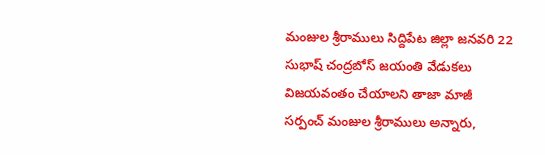మంజుల శ్రీరాములు సిద్దిపేట జిల్లా జనవరి 22 సుభాష్ చంద్రబోస్ జయంతి వేడుకలు విజయవంతం చేయాలని తాజా మాజీ సర్పంచ్ మంజుల శ్రీరాములు అన్నారు,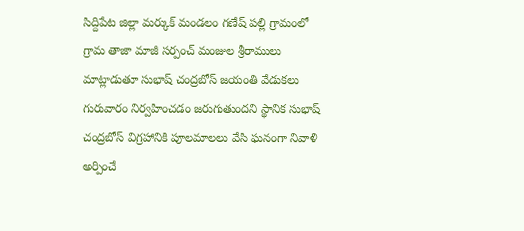సిద్దిపేట జిల్లా మర్కుక్ మండలం గణేష్ పల్లి గ్రామంలో గ్రామ తాజా మాజీ సర్పంచ్ మంజుల శ్రీరాములు మాట్లాడుతూ సుభాష్ చంద్రబోస్ జయంతి వేడుకలు గురువారం నిర్వహించడం జరుగుతుందని స్థానిక సుభాష్ చంద్రబోస్ విగ్రహానికి పూలమాలలు వేసి ఘనంగా నివాళి అర్పించే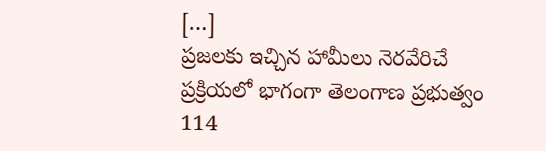[…]
ప్రజలకు ఇచ్చిన హామీలు నెరవేరిచే ప్రక్రియలో భాగంగా తెలంగాణ ప్రభుత్వం
114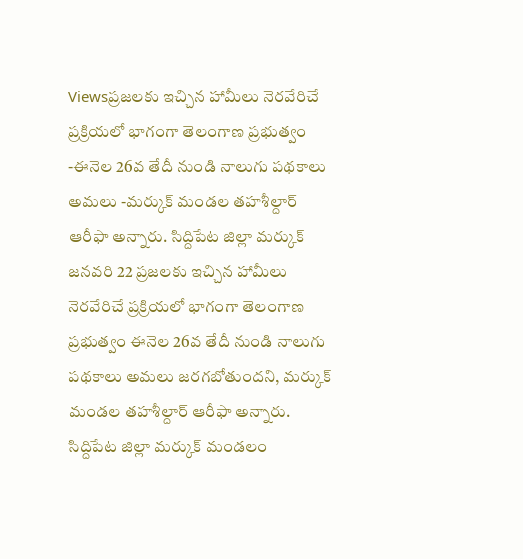Viewsప్రజలకు ఇచ్చిన హామీలు నెరవేరిచే ప్రక్రియలో భాగంగా తెలంగాణ ప్రభుత్వం -ఈనెల 26వ తేదీ నుండి నాలుగు పథకాలు అమలు -మర్కుక్ మండల తహశీల్దార్ ఆరీఫా అన్నారు. సిద్దిపేట జిల్లా మర్కుక్ జనవరి 22 ప్రజలకు ఇచ్చిన హామీలు నెరవేరిచే ప్రక్రియలో భాగంగా తెలంగాణ ప్రభుత్వం ఈనెల 26వ తేదీ నుండి నాలుగు పథకాలు అమలు జరగబోతుందని, మర్కుక్ మండల తహశీల్దార్ ఆరీఫా అన్నారు. సిద్దిపేట జిల్లా మర్కుక్ మండలం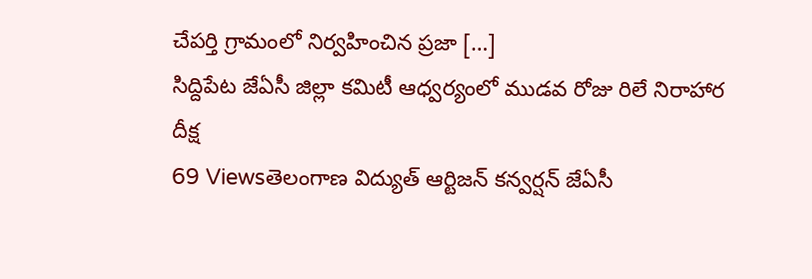చేపర్తి గ్రామంలో నిర్వహించిన ప్రజా […]
సిద్దిపేట జేఏసీ జిల్లా కమిటీ ఆధ్వర్యంలో ముడవ రోజు రిలే నిరాహార దీక్ష
69 Viewsతెలంగాణ విద్యుత్ ఆర్టిజన్ కన్వర్షన్ జేఏసీ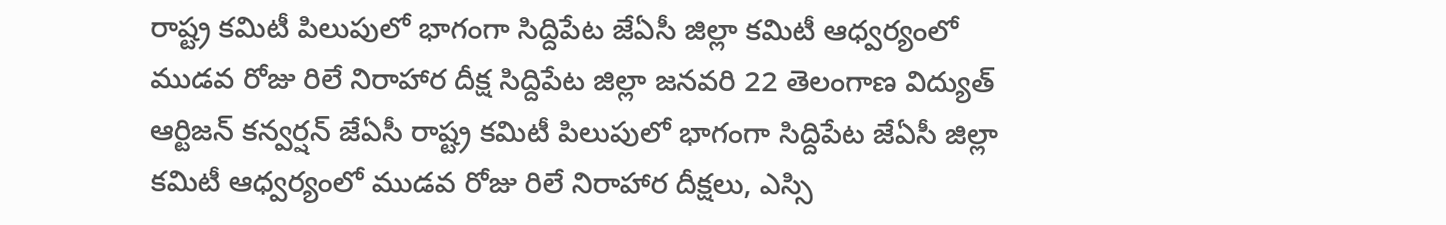రాష్ట్ర కమిటీ పిలుపులో భాగంగా సిద్దిపేట జేఏసీ జిల్లా కమిటీ ఆధ్వర్యంలో ముడవ రోజు రిలే నిరాహార దీక్ష సిద్దిపేట జిల్లా జనవరి 22 తెలంగాణ విద్యుత్ ఆర్టిజన్ కన్వర్షన్ జేఏసీ రాష్ట్ర కమిటీ పిలుపులో భాగంగా సిద్దిపేట జేఏసీ జిల్లా కమిటీ ఆధ్వర్యంలో ముడవ రోజు రిలే నిరాహార దీక్షలు, ఎస్సి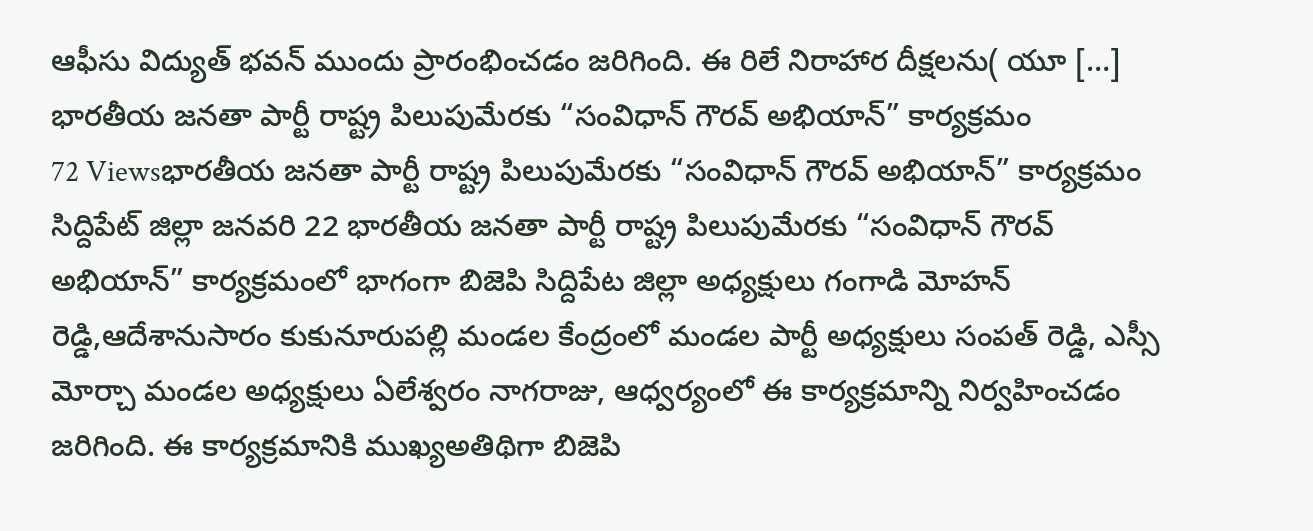ఆఫీసు విద్యుత్ భవన్ ముందు ప్రారంభించడం జరిగింది. ఈ రిలే నిరాహార దీక్షలను( యూ […]
భారతీయ జనతా పార్టీ రాష్ట్ర పిలుపుమేరకు “సంవిధాన్ గౌరవ్ అభియాన్” కార్యక్రమం
72 Viewsభారతీయ జనతా పార్టీ రాష్ట్ర పిలుపుమేరకు “సంవిధాన్ గౌరవ్ అభియాన్” కార్యక్రమం సిద్దిపేట్ జిల్లా జనవరి 22 భారతీయ జనతా పార్టీ రాష్ట్ర పిలుపుమేరకు “సంవిధాన్ గౌరవ్ అభియాన్” కార్యక్రమంలో భాగంగా బిజెపి సిద్దిపేట జిల్లా అధ్యక్షులు గంగాడి మోహన్ రెడ్డి,ఆదేశానుసారం కుకునూరుపల్లి మండల కేంద్రంలో మండల పార్టీ అధ్యక్షులు సంపత్ రెడ్డి, ఎస్సీ మోర్చా మండల అధ్యక్షులు ఏలేశ్వరం నాగరాజు, ఆధ్వర్యంలో ఈ కార్యక్రమాన్ని నిర్వహించడం జరిగింది. ఈ కార్యక్రమానికి ముఖ్యఅతిథిగా బిజెపి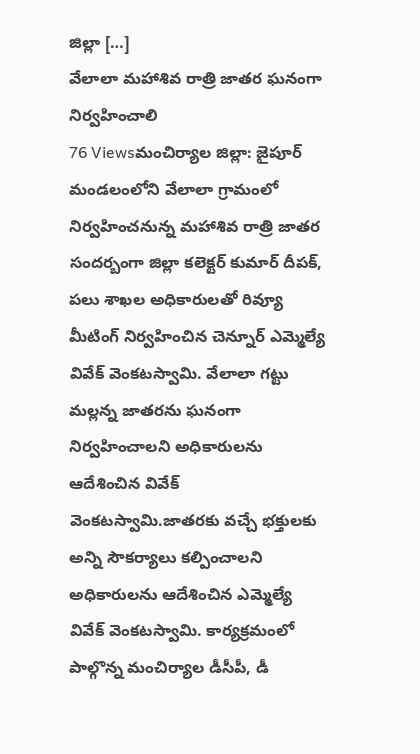జిల్లా […]
వేలాలా మహాశివ రాత్రి జాతర ఘనంగా నిర్వహించాలి
76 Viewsమంచిర్యాల జిల్లా: జైపూర్ మండలంలోని వేలాలా గ్రామంలో నిర్వహించనున్న మహాశివ రాత్రి జాతర సందర్బంగా జిల్లా కలెక్టర్ కుమార్ దీపక్, పలు శాఖల అధికారులతో రివ్యూ మీటింగ్ నిర్వహించిన చెన్నూర్ ఎమ్మెల్యే వివేక్ వెంకటస్వామి. వేలాలా గట్టు మల్లన్న జాతరను ఘనంగా నిర్వహించాలని అధికారులను ఆదేశించిన వివేక్ వెంకటస్వామి.జాతరకు వచ్చే భక్తులకు అన్ని సౌకర్యాలు కల్పించాలని అధికారులను ఆదేశించిన ఎమ్మెల్యే వివేక్ వెంకటస్వామి. కార్యక్రమంలో పాల్గొన్న మంచిర్యాల డీసీపీ, డీ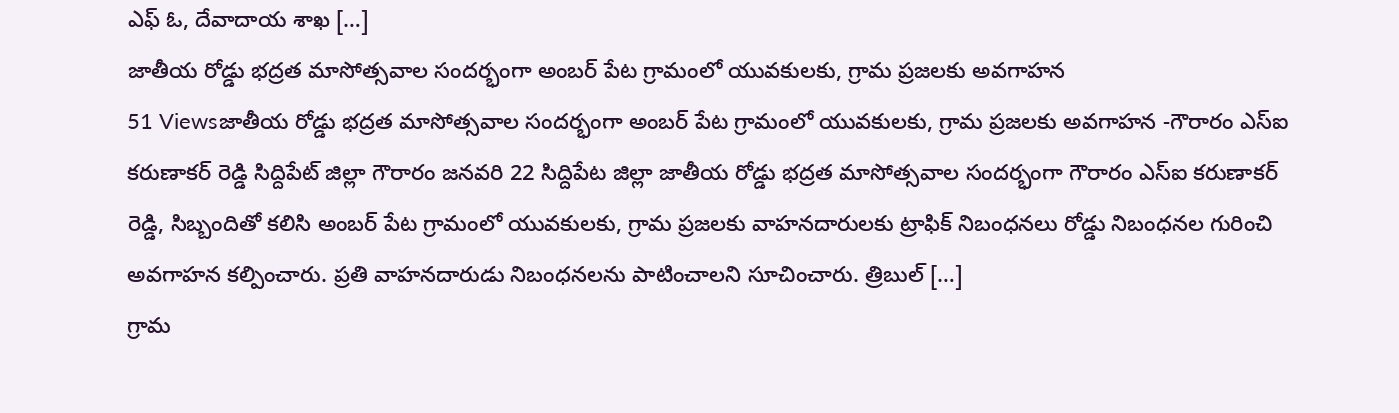ఎఫ్ ఓ, దేవాదాయ శాఖ […]
జాతీయ రోడ్డు భద్రత మాసోత్సవాల సందర్భంగా అంబర్ పేట గ్రామంలో యువకులకు, గ్రామ ప్రజలకు అవగాహన
51 Viewsజాతీయ రోడ్డు భద్రత మాసోత్సవాల సందర్భంగా అంబర్ పేట గ్రామంలో యువకులకు, గ్రామ ప్రజలకు అవగాహన -గౌరారం ఎస్ఐ కరుణాకర్ రెడ్డి సిద్దిపేట్ జిల్లా గౌరారం జనవరి 22 సిద్దిపేట జిల్లా జాతీయ రోడ్డు భద్రత మాసోత్సవాల సందర్భంగా గౌరారం ఎస్ఐ కరుణాకర్ రెడ్డి, సిబ్బందితో కలిసి అంబర్ పేట గ్రామంలో యువకులకు, గ్రామ ప్రజలకు వాహనదారులకు ట్రాఫిక్ నిబంధనలు రోడ్డు నిబంధనల గురించి అవగాహన కల్పించారు. ప్రతి వాహనదారుడు నిబంధనలను పాటించాలని సూచించారు. త్రిబుల్ […]
గ్రామ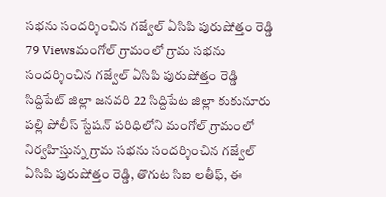సభను సందర్శించిన గజ్వేల్ ఏసిపి పురుషోత్తం రెడ్డి
79 Viewsమంగోల్ గ్రామంలో గ్రామ సభను సందర్శించిన గజ్వేల్ ఏసిపి పురుషోత్తం రెడ్డి సిద్దిపేట్ జిల్లా జనవరి 22 సిద్దిపేట జిల్లా కుకునూరు పల్లి పోలీస్ స్టేషన్ పరిధిలోని మంగోల్ గ్రామంలో నిర్వహిస్తున్న గ్రామ సభను సందర్శించిన గజ్వేల్ ఏసిపి పురుషోత్తం రెడ్డి, తొగుట సిఐ లతీఫ్, ఈ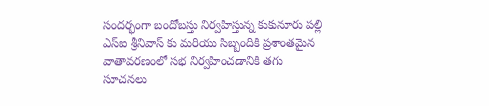సందర్భంగా బందోబస్తు నిర్వహిస్తున్న కుకునూరు పల్లి ఎస్ఐ శ్రీనివాస్ కు మరియు సిబ్బందికి ప్రశాంతమైన వాతావరణంలో సభ నిర్వహించడానికి తగు సూచనలు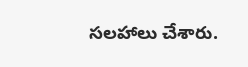సలహాలు చేశారు.